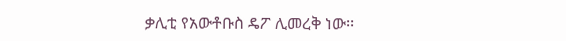ቃሊቲ የአውቶቡስ ዴፖ ሊመረቅ ነው፡፡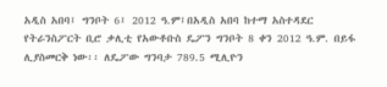አዲስ አበባ፤ ግንቦት 6፤ 2012 ዓ.ም፤በአዲስ አበባ ከተማ አስተዳደር የትራንስፖርት ቢሮ ቃሊቲ የአውቶቡስ ዴፖን ግንቦት 8 ቀን 2012 ዓ.ም. በይፋ ሊያስመርቅ ነው፡፡ ለዴፖው ግንባታ 789.5 ሚሊዮን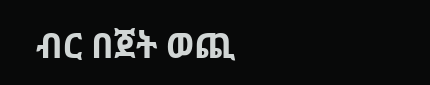ብር በጀት ወጪ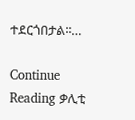ተደርጎበታል፡፡…

Continue Reading ቃሊቲ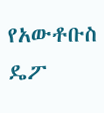የአውቶቡስ ዴፖ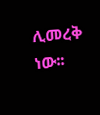ሊመረቅ ነው፡፡